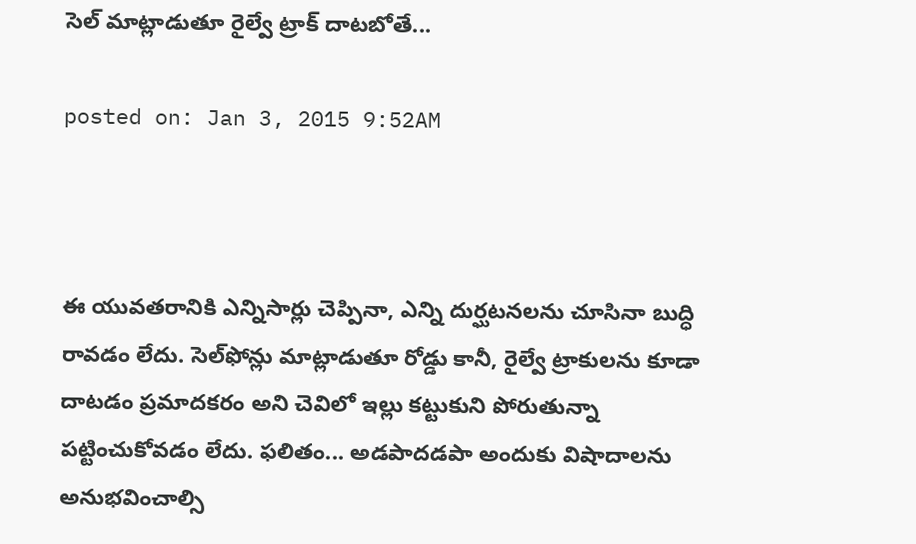సెల్ మాట్లాడుతూ రైల్వే ట్రాక్ దాటబోతే...

posted on: Jan 3, 2015 9:52AM



ఈ యువతరానికి ఎన్నిసార్లు చెప్పినా, ఎన్ని దుర్ఘటనలను చూసినా బుద్ధి రావడం లేదు. సెల్‌ఫోన్లు మాట్లాడుతూ రోడ్డు కానీ, రైల్వే ట్రాకులను కూడా దాటడం ప్రమాదకరం అని చెవిలో ఇల్లు కట్టుకుని పోరుతున్నా పట్టించుకోవడం లేదు. ఫలితం... అడపాదడపా అందుకు విషాదాలను అనుభవించాల్సి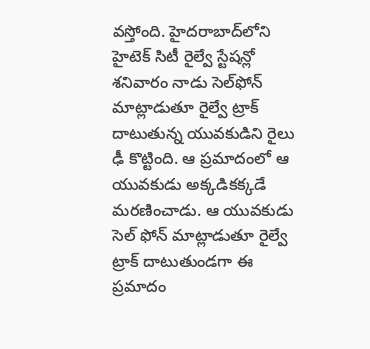వస్తోంది. హైదరాబాద్‌లోని హైటెక్ సిటీ రైల్వే స్టేషన్లో శనివారం నాడు సెల్‌ఫోన్ మాట్లాడుతూ రైల్వే ట్రాక్ దాటుతున్న యువకుడిని రైలు ఢీ కొట్టింది. ఆ ప్రమాదంలో ఆ యువకుడు అక్కడికక్కడే మరణించాడు. ఆ యువకుడు సెల్ ఫోన్ మాట్లాడుతూ రైల్వే ట్రాక్ దాటుతుండగా ఈ ప్రమాదం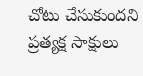చోటు చేసుకుందని ప్రత్యక్ష సాక్షులు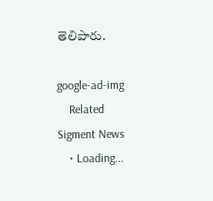తెలిపారు.

google-ad-img
    Related Sigment News
    • Loading...